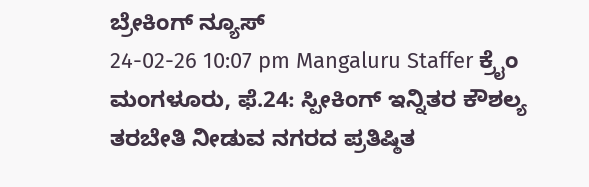ಬ್ರೇಕಿಂಗ್ ನ್ಯೂಸ್
24-02-26 10:07 pm Mangaluru Staffer ಕ್ರೈಂ
ಮಂಗಳೂರು, ಫೆ.24: ಸ್ಪೀಕಿಂಗ್ ಇನ್ನಿತರ ಕೌಶಲ್ಯ ತರಬೇತಿ ನೀಡುವ ನಗರದ ಪ್ರತಿಷ್ಠಿತ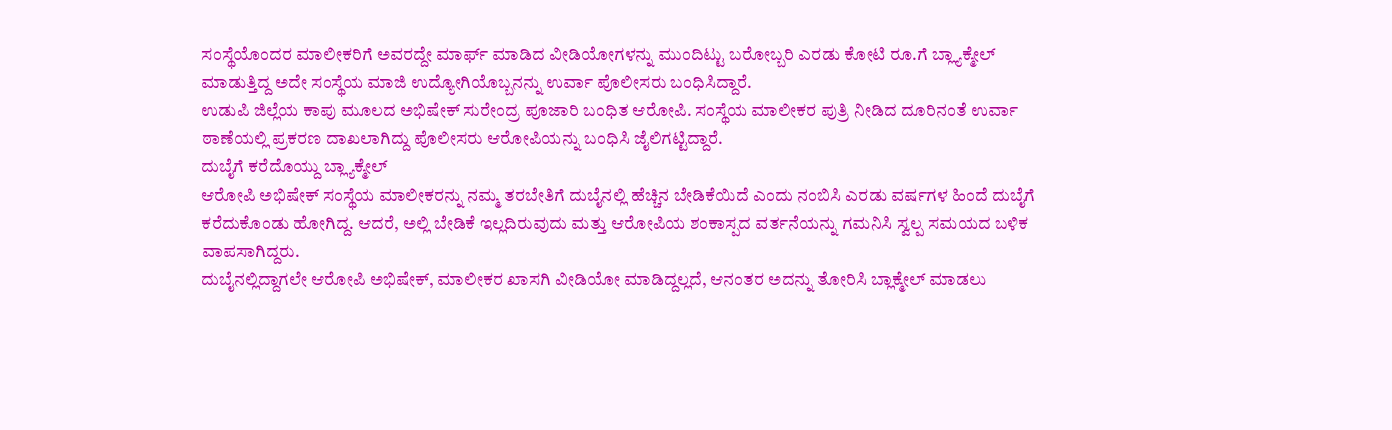ಸಂಸ್ಥೆಯೊಂದರ ಮಾಲೀಕರಿಗೆ ಅವರದ್ದೇ ಮಾರ್ಫ್ ಮಾಡಿದ ವೀಡಿಯೋಗಳನ್ನು ಮುಂದಿಟ್ಟು ಬರೋಬ್ಬರಿ ಎರಡು ಕೋಟಿ ರೂ.ಗೆ ಬ್ಲ್ಯಾಕ್ಮೇಲ್ ಮಾಡುತ್ತಿದ್ದ ಅದೇ ಸಂಸ್ಥೆಯ ಮಾಜಿ ಉದ್ಯೋಗಿಯೊಬ್ಬನನ್ನು ಉರ್ವಾ ಪೊಲೀಸರು ಬಂಧಿಸಿದ್ದಾರೆ.
ಉಡುಪಿ ಜಿಲ್ಲೆಯ ಕಾಪು ಮೂಲದ ಅಭಿಷೇಕ್ ಸುರೇಂದ್ರ ಪೂಜಾರಿ ಬಂಧಿತ ಆರೋಪಿ. ಸಂಸ್ಥೆಯ ಮಾಲೀಕರ ಪುತ್ರಿ ನೀಡಿದ ದೂರಿನಂತೆ ಉರ್ವಾ ಠಾಣೆಯಲ್ಲಿ ಪ್ರಕರಣ ದಾಖಲಾಗಿದ್ದು ಪೊಲೀಸರು ಆರೋಪಿಯನ್ನು ಬಂಧಿಸಿ ಜೈಲಿಗಟ್ಟಿದ್ದಾರೆ.
ದುಬೈಗೆ ಕರೆದೊಯ್ದು ಬ್ಲ್ಯಾಕ್ಮೇಲ್
ಆರೋಪಿ ಅಭಿಷೇಕ್ ಸಂಸ್ಥೆಯ ಮಾಲೀಕರನ್ನು ನಮ್ಮ ತರಬೇತಿಗೆ ದುಬೈನಲ್ಲಿ ಹೆಚ್ಚಿನ ಬೇಡಿಕೆಯಿದೆ ಎಂದು ನಂಬಿಸಿ ಎರಡು ವರ್ಷಗಳ ಹಿಂದೆ ದುಬೈಗೆ ಕರೆದುಕೊಂಡು ಹೋಗಿದ್ದ. ಆದರೆ, ಅಲ್ಲಿ ಬೇಡಿಕೆ ಇಲ್ಲದಿರುವುದು ಮತ್ತು ಆರೋಪಿಯ ಶಂಕಾಸ್ಪದ ವರ್ತನೆಯನ್ನು ಗಮನಿಸಿ ಸ್ವಲ್ಪ ಸಮಯದ ಬಳಿಕ ವಾಪಸಾಗಿದ್ದರು.
ದುಬೈನಲ್ಲಿದ್ದಾಗಲೇ ಆರೋಪಿ ಅಭಿಷೇಕ್, ಮಾಲೀಕರ ಖಾಸಗಿ ವೀಡಿಯೋ ಮಾಡಿದ್ದಲ್ಲದೆ, ಆನಂತರ ಅದನ್ನು ತೋರಿಸಿ ಬ್ಲಾಕ್ಮೇಲ್ ಮಾಡಲು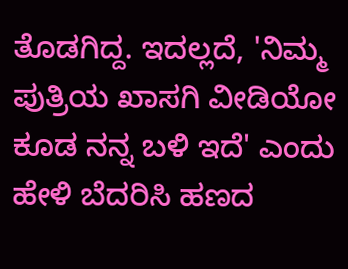ತೊಡಗಿದ್ದ. ಇದಲ್ಲದೆ, 'ನಿಮ್ಮ ಪುತ್ರಿಯ ಖಾಸಗಿ ವೀಡಿಯೋ ಕೂಡ ನನ್ನ ಬಳಿ ಇದೆ' ಎಂದು ಹೇಳಿ ಬೆದರಿಸಿ ಹಣದ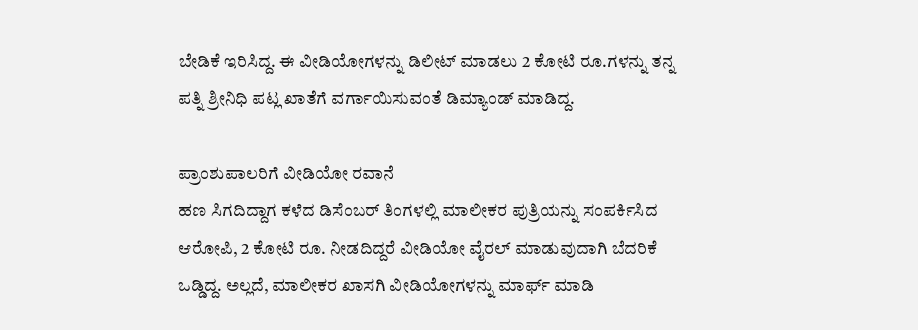ಬೇಡಿಕೆ ಇರಿಸಿದ್ದ. ಈ ವೀಡಿಯೋಗಳನ್ನು ಡಿಲೀಟ್ ಮಾಡಲು 2 ಕೋಟಿ ರೂ.ಗಳನ್ನು ತನ್ನ ಪತ್ನಿ ಶ್ರೀನಿಧಿ ಪಟ್ಲ ಖಾತೆಗೆ ವರ್ಗಾಯಿಸುವಂತೆ ಡಿಮ್ಯಾಂಡ್ ಮಾಡಿದ್ದ.

ಪ್ರಾಂಶುಪಾಲರಿಗೆ ವೀಡಿಯೋ ರವಾನೆ
ಹಣ ಸಿಗದಿದ್ದಾಗ ಕಳೆದ ಡಿಸೆಂಬರ್ ತಿಂಗಳಲ್ಲಿ ಮಾಲೀಕರ ಪುತ್ರಿಯನ್ನು ಸಂಪರ್ಕಿಸಿದ ಆರೋಪಿ, 2 ಕೋಟಿ ರೂ. ನೀಡದಿದ್ದರೆ ವೀಡಿಯೋ ವೈರಲ್ ಮಾಡುವುದಾಗಿ ಬೆದರಿಕೆ ಒಡ್ಡಿದ್ದ. ಅಲ್ಲದೆ, ಮಾಲೀಕರ ಖಾಸಗಿ ವೀಡಿಯೋಗಳನ್ನು ಮಾರ್ಫ್ ಮಾಡಿ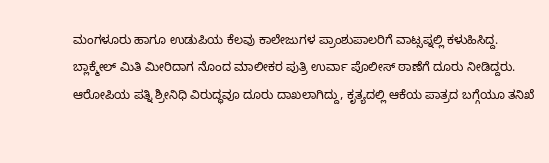ಮಂಗಳೂರು ಹಾಗೂ ಉಡುಪಿಯ ಕೆಲವು ಕಾಲೇಜುಗಳ ಪ್ರಾಂಶುಪಾಲರಿಗೆ ವಾಟ್ಸಪ್ನಲ್ಲಿ ಕಳುಹಿಸಿದ್ದ.
ಬ್ಲಾಕ್ಮೇಲ್ ಮಿತಿ ಮೀರಿದಾಗ ನೊಂದ ಮಾಲೀಕರ ಪುತ್ರಿ ಉರ್ವಾ ಪೊಲೀಸ್ ಠಾಣೆಗೆ ದೂರು ನೀಡಿದ್ದರು. ಆರೋಪಿಯ ಪತ್ನಿ ಶ್ರೀನಿಧಿ ವಿರುದ್ಧವೂ ದೂರು ದಾಖಲಾಗಿದ್ದು, ಕೃತ್ಯದಲ್ಲಿ ಆಕೆಯ ಪಾತ್ರದ ಬಗ್ಗೆಯೂ ತನಿಖೆ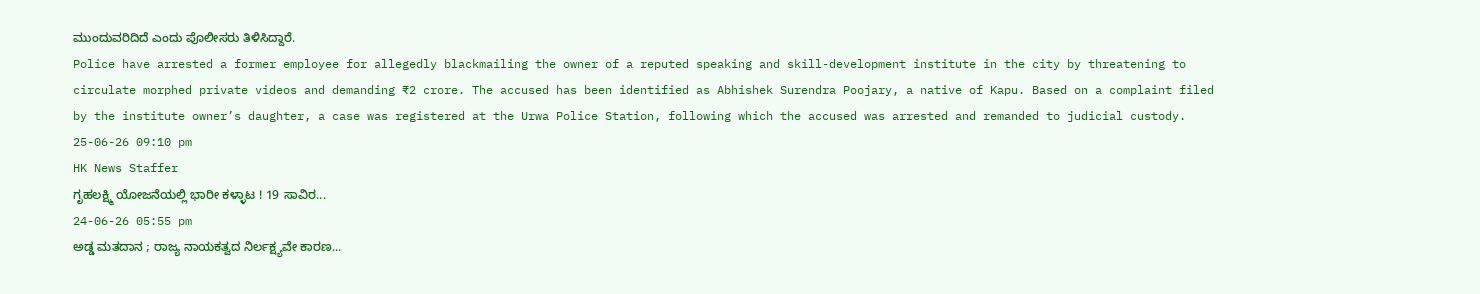ಮುಂದುವರಿದಿದೆ ಎಂದು ಪೊಲೀಸರು ತಿಳಿಸಿದ್ದಾರೆ.
Police have arrested a former employee for allegedly blackmailing the owner of a reputed speaking and skill-development institute in the city by threatening to circulate morphed private videos and demanding ₹2 crore. The accused has been identified as Abhishek Surendra Poojary, a native of Kapu. Based on a complaint filed by the institute owner’s daughter, a case was registered at the Urwa Police Station, following which the accused was arrested and remanded to judicial custody.
25-06-26 09:10 pm
HK News Staffer
ಗೃಹಲಕ್ಷ್ಮಿ ಯೋಜನೆಯಲ್ಲಿ ಭಾರೀ ಕಳ್ಳಾಟ ! 19 ಸಾವಿರ...
24-06-26 05:55 pm
ಅಡ್ಡ ಮತದಾನ ; ರಾಜ್ಯ ನಾಯಕತ್ವದ ನಿರ್ಲಕ್ಷ್ಯವೇ ಕಾರಣ...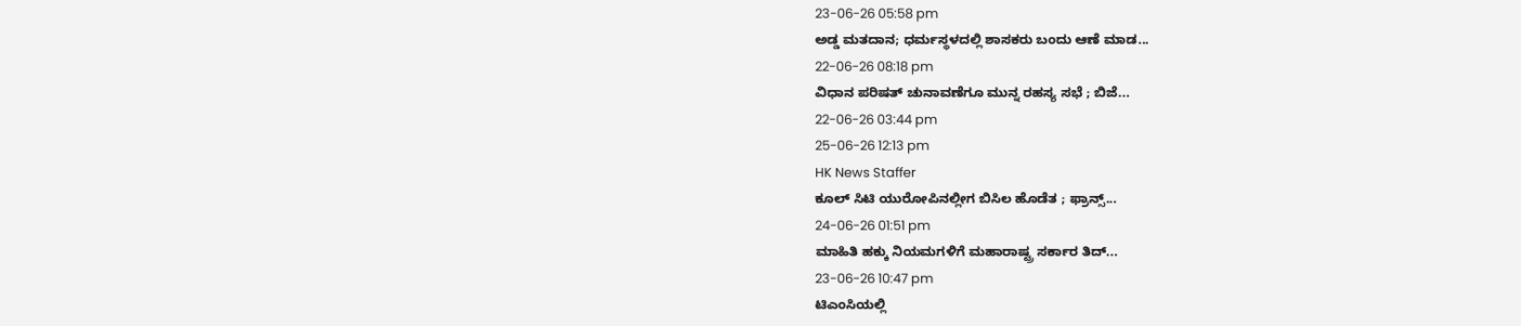23-06-26 05:58 pm
ಅಡ್ಡ ಮತದಾನ; ಧರ್ಮಸ್ಥಳದಲ್ಲಿ ಶಾಸಕರು ಬಂದು ಆಣೆ ಮಾಡ...
22-06-26 08:18 pm
ವಿಧಾನ ಪರಿಷತ್ ಚುನಾವಣೆಗೂ ಮುನ್ನ ರಹಸ್ಯ ಸಭೆ ; ಬಿಜೆ...
22-06-26 03:44 pm
25-06-26 12:13 pm
HK News Staffer
ಕೂಲ್ ಸಿಟಿ ಯುರೋಪಿನಲ್ಲೀಗ ಬಿಸಿಲ ಹೊಡೆತ ; ಫ್ರಾನ್ಸ್...
24-06-26 01:51 pm
ಮಾಹಿತಿ ಹಕ್ಕು ನಿಯಮಗಳಿಗೆ ಮಹಾರಾಷ್ಟ್ರ ಸರ್ಕಾರ ತಿದ್...
23-06-26 10:47 pm
ಟಿಎಂಸಿಯಲ್ಲಿ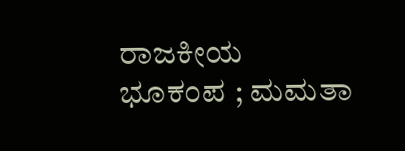ರಾಜಕೀಯ ಭೂಕಂಪ ; ಮಮತಾ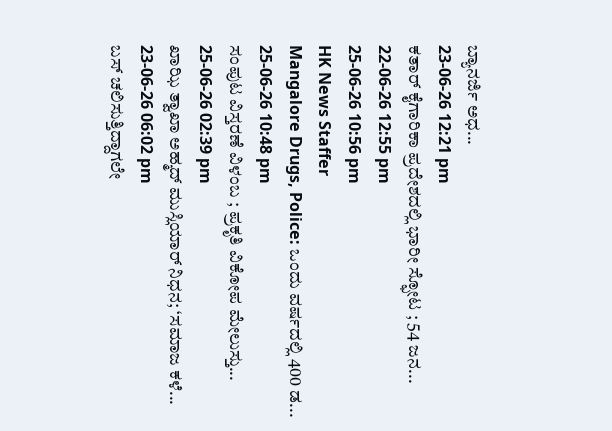ಬ್ಯಾನರ್ಜಿ ಅಧ...
23-06-26 12:21 pm
ಕತಾರ್ ಕೈಗಾರಿಕಾ ಪ್ರದೇಶದಲ್ಲಿ ಭಾರೀ ಸ್ಫೋಟ ; 54 ಜನ...
22-06-26 12:55 pm
25-06-26 10:56 pm
HK News Staffer
Mangalore Drugs, Police: ಒಂದು ವರ್ಷದಲ್ಲಿ 400 ಡ...
25-06-26 10:48 pm
ಸಂಪುಟ ವಿಸ್ತರಣೆ ವಿಳಂಬ ; ಪ್ರಕೃತಿ ವಿಕೋಪ ಮೇಲುಸ್ತು...
25-06-26 02:39 pm
ಖಾಝಿ ತ್ವಾಖಾ ಅಹ್ಮದ್ ಮುಸ್ಲಿಯಾರ್ ನಿಧನ; ‘ಸಮಾಜ ಕಳೆ...
23-06-26 06:02 pm
ಬಸ್ ಚಲಿಸುತ್ತಿದ್ದಾಗಲೇ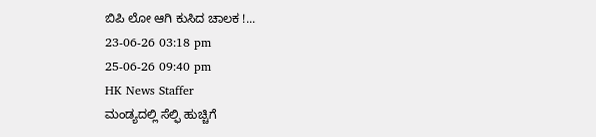ಬಿಪಿ ಲೋ ಆಗಿ ಕುಸಿದ ಚಾಲಕ !...
23-06-26 03:18 pm
25-06-26 09:40 pm
HK News Staffer
ಮಂಡ್ಯದಲ್ಲಿ ಸೆಲ್ಫಿ ಹುಚ್ಚಿಗೆ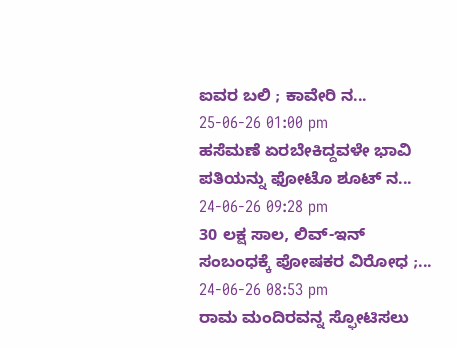ಐವರ ಬಲಿ ; ಕಾವೇರಿ ನ...
25-06-26 01:00 pm
ಹಸೆಮಣೆ ಏರಬೇಕಿದ್ದವಳೇ ಭಾವಿ ಪತಿಯನ್ನು ಫೋಟೊ ಶೂಟ್ ನ...
24-06-26 09:28 pm
30 ಲಕ್ಷ ಸಾಲ, ಲಿವ್-ಇನ್ ಸಂಬಂಧಕ್ಕೆ ಪೋಷಕರ ವಿರೋಧ ;...
24-06-26 08:53 pm
ರಾಮ ಮಂದಿರವನ್ನ ಸ್ಫೋಟಿಸಲು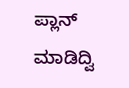ಪ್ಲಾನ್ ಮಾಡಿದ್ವಿ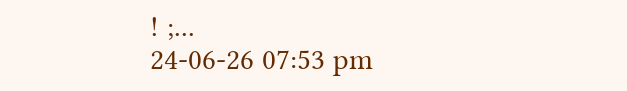! ;...
24-06-26 07:53 pm